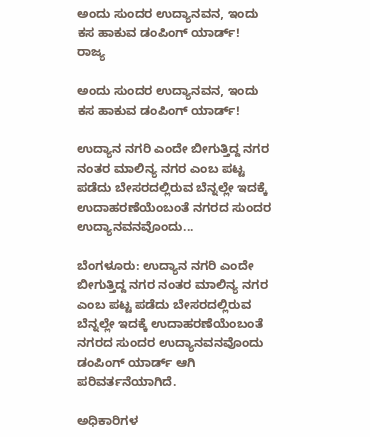ಅಂದು ಸುಂದರ ಉದ್ಯಾನವನ, ಇಂದು ಕಸ ಹಾಕುವ ಡಂಪಿಂಗ್ ಯಾರ್ಡ್!
ರಾಜ್ಯ

ಅಂದು ಸುಂದರ ಉದ್ಯಾನವನ, ಇಂದು ಕಸ ಹಾಕುವ ಡಂಪಿಂಗ್ ಯಾರ್ಡ್!

ಉದ್ಯಾನ ನಗರಿ ಎಂದೇ ಬೀಗುತ್ತಿದ್ದ ನಗರ ನಂತರ ಮಾಲಿನ್ಯ ನಗರ ಎಂಬ ಪಟ್ಟ ಪಡೆದು ಬೇಸರದಲ್ಲಿರುವ ಬೆನ್ನಲ್ಲೇ ಇದಕ್ಕೆ ಉದಾಹರಣೆಯೆಂಬಂತೆ ನಗರದ ಸುಂದರ ಉದ್ಯಾನವನವೊಂದು...

ಬೆಂಗಳೂರು: ಉದ್ಯಾನ ನಗರಿ ಎಂದೇ ಬೀಗುತ್ತಿದ್ದ ನಗರ ನಂತರ ಮಾಲಿನ್ಯ ನಗರ ಎಂಬ ಪಟ್ಟ ಪಡೆದು ಬೇಸರದಲ್ಲಿರುವ ಬೆನ್ನಲ್ಲೇ ಇದಕ್ಕೆ ಉದಾಹರಣೆಯೆಂಬಂತೆ ನಗರದ ಸುಂದರ ಉದ್ಯಾನವನವೊಂದು ಡಂಪಿಂಗ್ ಯಾರ್ಡ್ ಆಗಿ ಪರಿವರ್ತನೆಯಾಗಿದೆ.

ಅಧಿಕಾರಿಗಳ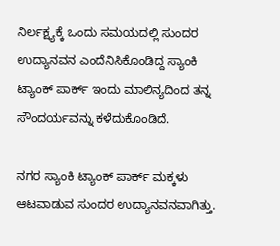ನಿರ್ಲಕ್ಷ್ಯಕ್ಕೆ ಒಂದು ಸಮಯದಲ್ಲಿ ಸುಂದರ ಉದ್ಯಾನವನ ಎಂದೆನಿಸಿಕೊಂಡಿದ್ದ ಸ್ಯಾಂಕಿ ಟ್ಯಾಂಕ್ ಪಾರ್ಕ್ ಇಂದು ಮಾಲಿನ್ಯದಿಂದ ತನ್ನ ಸೌಂದರ್ಯವನ್ನು ಕಳೆದುಕೊಂಡಿದೆ.

ನಗರ ಸ್ಯಾಂಕಿ ಟ್ಯಾಂಕ್ ಪಾರ್ಕ್ ಮಕ್ಕಳು ಆಟವಾಡುವ ಸುಂದರ ಉದ್ಯಾನವನವಾಗಿತ್ತು.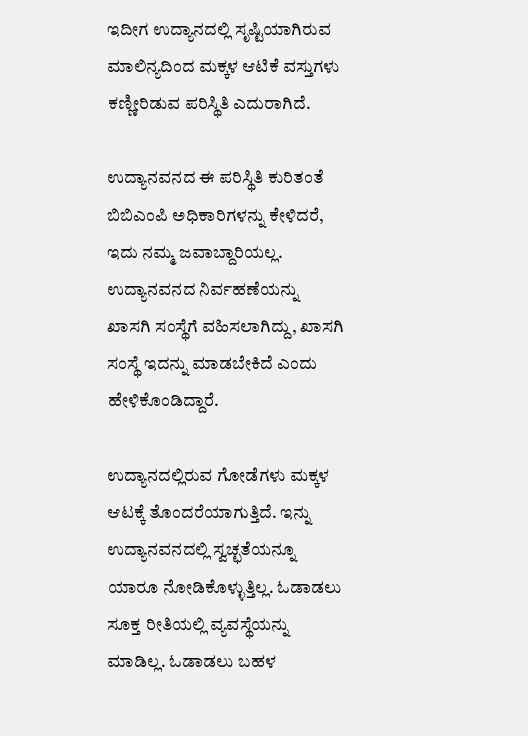ಇದೀಗ ಉದ್ಯಾನದಲ್ಲಿ ಸೃಷ್ಟಿಯಾಗಿರುವ ಮಾಲಿನ್ಯದಿಂದ ಮಕ್ಕಳ ಆಟಿಕೆ ವಸ್ತುಗಳು ಕಣ್ಣೀರಿಡುವ ಪರಿಸ್ಥಿತಿ ಎದುರಾಗಿದೆ.

ಉದ್ಯಾನವನದ ಈ ಪರಿಸ್ಥಿತಿ ಕುರಿತಂತೆ ಬಿಬಿಎಂಪಿ ಅಧಿಕಾರಿಗಳನ್ನು ಕೇಳಿದರೆ, ಇದು ನಮ್ಮ ಜವಾಬ್ದಾರಿಯಲ್ಲ. ಉದ್ಯಾನವನದ ನಿರ್ವಹಣೆಯನ್ನು ಖಾಸಗಿ ಸಂಸ್ಥೆಗೆ ವಹಿಸಲಾಗಿದ್ದು, ಖಾಸಗಿ ಸಂಸ್ಥೆ ಇದನ್ನು ಮಾಡಬೇಕಿದೆ ಎಂದು ಹೇಳಿಕೊಂಡಿದ್ದಾರೆ.

ಉದ್ಯಾನದಲ್ಲಿರುವ ಗೋಡೆಗಳು ಮಕ್ಕಳ ಆಟಕ್ಕೆ ತೊಂದರೆಯಾಗುತ್ತಿದೆ. ಇನ್ನು ಉದ್ಯಾನವನದಲ್ಲಿ ಸ್ವಚ್ಛತೆಯನ್ನೂ ಯಾರೂ ನೋಡಿಕೊಳ್ಳುತ್ತಿಲ್ಲ. ಓಡಾಡಲು ಸೂಕ್ತ ರೀತಿಯಲ್ಲಿ ವ್ಯವಸ್ಥೆಯನ್ನು ಮಾಡಿಲ್ಲ. ಓಡಾಡಲು ಬಹಳ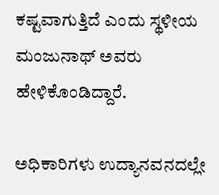ಕಷ್ಟವಾಗುತ್ತಿದೆ ಎಂದು ಸ್ಥಳೀಯ ಮಂಜುನಾಥ್ ಅವರು ಹೇಳಿಕೊಂಡಿದ್ದಾರೆ.

ಅಧಿಕಾರಿಗಳು ಉದ್ಯಾನವನದಲ್ಲೇ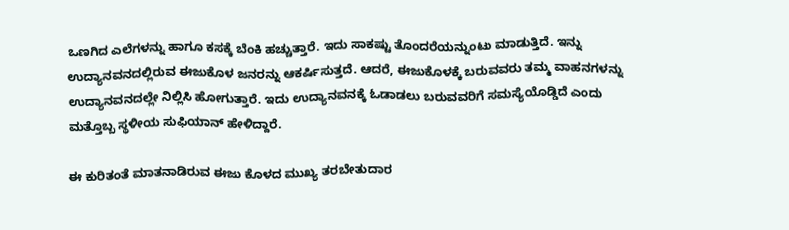ಒಣಗಿದ ಎಲೆಗಳನ್ನು ಹಾಗೂ ಕಸಕ್ಕೆ ಬೆಂಕಿ ಹಚ್ಚುತ್ತಾರೆ. ಇದು ಸಾಕಷ್ಟು ತೊಂದರೆಯನ್ನುಂಟು ಮಾಡುತ್ತಿದೆ. ಇನ್ನು ಉದ್ಯಾನವನದಲ್ಲಿರುವ ಈಜುಕೊಳ ಜನರನ್ನು ಆಕರ್ಷಿಸುತ್ತದೆ. ಆದರೆ, ಈಜುಕೊಳಕ್ಕೆ ಬರುವವರು ತಮ್ಮ ವಾಹನಗಳನ್ನು ಉದ್ಯಾನವನದಲ್ಲೇ ನಿಲ್ಲಿಸಿ ಹೋಗುತ್ತಾರೆ. ಇದು ಉದ್ಯಾನವನಕ್ಕೆ ಓಡಾಡಲು ಬರುವವರಿಗೆ ಸಮಸ್ಯೆಯೊಡ್ಡಿದೆ ಎಂದು ಮತ್ತೊಬ್ಬ ಸ್ಥಳೀಯ ಸುಫಿಯಾನ್ ಹೇಳಿದ್ದಾರೆ.

ಈ ಕುರಿತಂತೆ ಮಾತನಾಡಿರುವ ಈಜು ಕೊಳದ ಮುಖ್ಯ ತರಬೇತುದಾರ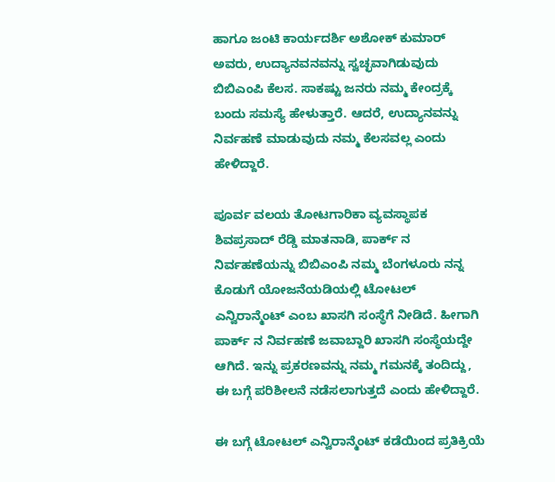ಹಾಗೂ ಜಂಟಿ ಕಾರ್ಯದರ್ಶಿ ಅಶೋಕ್ ಕುಮಾರ್ ಅವರು, ಉದ್ಯಾನವನವನ್ನು ಸ್ವಚ್ಛವಾಗಿಡುವುದು ಬಿಬಿಎಂಪಿ ಕೆಲಸ. ಸಾಕಷ್ಟು ಜನರು ನಮ್ಮ ಕೇಂದ್ರಕ್ಕೆ ಬಂದು ಸಮಸ್ಯೆ ಹೇಳುತ್ತಾರೆ. ಆದರೆ, ಉದ್ಯಾನವನ್ನು ನಿರ್ವಹಣೆ ಮಾಡುವುದು ನಮ್ಮ ಕೆಲಸವಲ್ಲ ಎಂದು ಹೇಳಿದ್ದಾರೆ.

ಪೂರ್ವ ವಲಯ ತೋಟಗಾರಿಕಾ ವ್ಯವಸ್ಥಾಪಕ ಶಿವಪ್ರಸಾದ್ ರೆಡ್ಡಿ ಮಾತನಾಡಿ, ಪಾರ್ಕ್ ನ ನಿರ್ವಹಣೆಯನ್ನು ಬಿಬಿಎಂಪಿ ನಮ್ಮ ಬೆಂಗಳೂರು ನನ್ನ ಕೊಡುಗೆ ಯೋಜನೆಯಡಿಯಲ್ಲಿ ಟೋಟಲ್ ಎನ್ವಿರಾನ್ಮೆಂಟ್ ಎಂಬ ಖಾಸಗಿ ಸಂಸ್ಥೆಗೆ ನೀಡಿದೆ. ಹೀಗಾಗಿ ಪಾರ್ಕ್ ನ ನಿರ್ವಹಣೆ ಜವಾಬ್ದಾರಿ ಖಾಸಗಿ ಸಂಸ್ಥೆಯದ್ದೇ ಆಗಿದೆ. ಇನ್ನು ಪ್ರಕರಣವನ್ನು ನಮ್ಮ ಗಮನಕ್ಕೆ ತಂದಿದ್ದು, ಈ ಬಗ್ಗೆ ಪರಿಶೀಲನೆ ನಡೆಸಲಾಗುತ್ತದೆ ಎಂದು ಹೇಳಿದ್ದಾರೆ.

ಈ ಬಗ್ಗೆ ಟೋಟಲ್ ಎನ್ವಿರಾನ್ಮೆಂಟ್ ಕಡೆಯಿಂದ ಪ್ರತಿಕ್ರಿಯೆ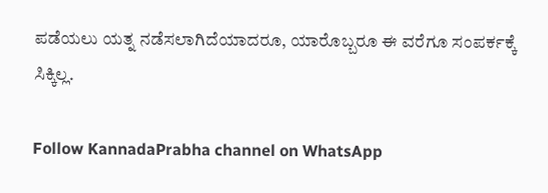ಪಡೆಯಲು ಯತ್ನ ನಡೆಸಲಾಗಿದೆಯಾದರೂ, ಯಾರೊಬ್ಬರೂ ಈ ವರೆಗೂ ಸಂಪರ್ಕಕ್ಕೆ ಸಿಕ್ಕಿಲ್ಲ.

Follow KannadaPrabha channel on WhatsApp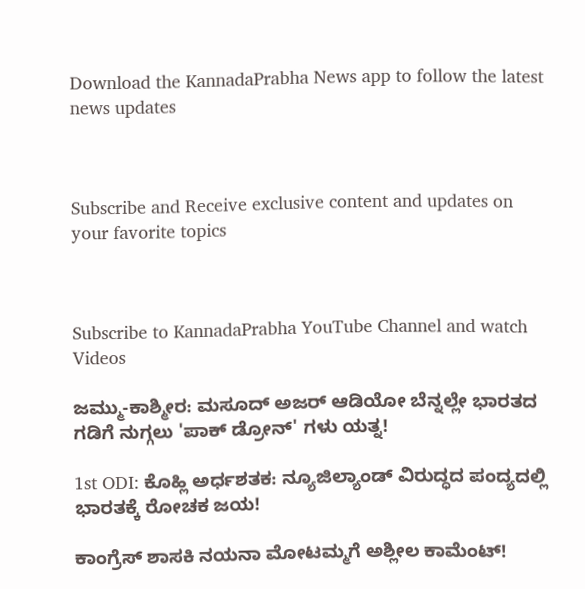Download the KannadaPrabha News app to follow the latest news updates



Subscribe and Receive exclusive content and updates on your favorite topics



Subscribe to KannadaPrabha YouTube Channel and watch Videos

ಜಮ್ಮು-ಕಾಶ್ಮೀರ: ಮಸೂದ್ ಅಜರ್ ಆಡಿಯೋ ಬೆನ್ನಲ್ಲೇ ಭಾರತದ ಗಡಿಗೆ ನುಗ್ಗಲು 'ಪಾಕ್ ಡ್ರೋನ್' ಗಳು ಯತ್ನ!

1st ODI: ಕೊಹ್ಲಿ ಅರ್ಧಶತಕ: ನ್ಯೂಜಿಲ್ಯಾಂಡ್ ವಿರುದ್ಧದ ಪಂದ್ಯದಲ್ಲಿ ಭಾರತಕ್ಕೆ ರೋಚಕ ಜಯ!

ಕಾಂಗ್ರೆಸ್ ಶಾಸಕಿ ನಯನಾ ಮೋಟಮ್ಮಗೆ ಅಶ್ಲೀಲ ಕಾಮೆಂಟ್!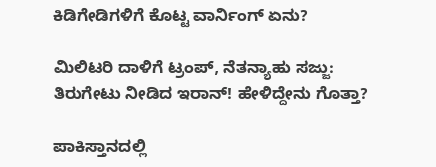ಕಿಡಿಗೇಡಿಗಳಿಗೆ ಕೊಟ್ಟ ವಾರ್ನಿಂಗ್ ಏನು?

ಮಿಲಿಟರಿ ದಾಳಿಗೆ ಟ್ರಂಪ್, ನೆತನ್ಯಾಹು ಸಜ್ಜು: ತಿರುಗೇಟು ನೀಡಿದ ಇರಾನ್! ಹೇಳಿದ್ದೇನು ಗೊತ್ತಾ?

ಪಾಕಿಸ್ತಾನದಲ್ಲಿ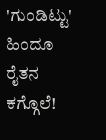'ಗುಂಡಿಟ್ಟು' ಹಿಂದೂ ರೈತನ ಕಗ್ಗೊಲೆ!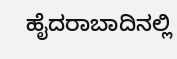ಹೈದರಾಬಾದಿನಲ್ಲಿ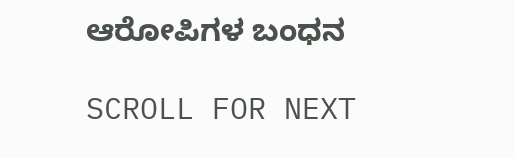ಆರೋಪಿಗಳ ಬಂಧನ

SCROLL FOR NEXT